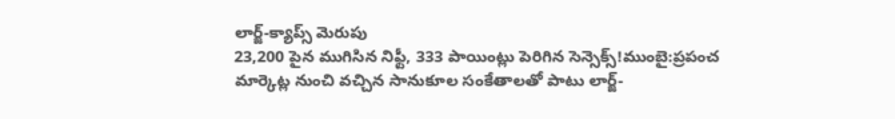లార్జ్-క్యాప్స్ మెరుపు
23,200 పైన ముగిసిన నిఫ్టీ, 333 పాయింట్లు పెరిగిన సెన్సెక్స్!ముంబై:ప్రపంచ మార్కెట్ల నుంచి వచ్చిన సానుకూల సంకేతాలతో పాటు లార్జ్-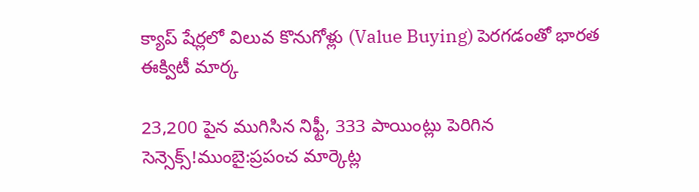క్యాప్ షేర్లలో విలువ కొనుగోళ్లు (Value Buying) పెరగడంతో భారత ఈక్విటీ మార్క

23,200 పైన ముగిసిన నిఫ్టీ, 333 పాయింట్లు పెరిగిన సెన్సెక్స్!ముంబై:ప్రపంచ మార్కెట్ల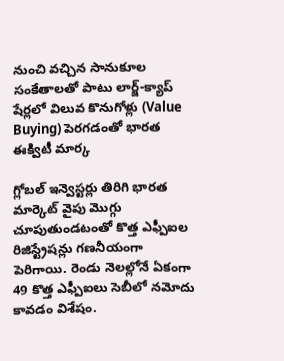నుంచి వచ్చిన సానుకూల సంకేతాలతో పాటు లార్జ్-క్యాప్ షేర్లలో విలువ కొనుగోళ్లు (Value Buying) పెరగడంతో భారత ఈక్విటీ మార్క

గ్లోబల్ ఇన్వెస్టర్లు తిరిగి భారత మార్కెట్ వైపు మొగ్గు చూపుతుండటంతో కొత్త ఎఫ్పీఐల రిజిస్ట్రేషన్లు గణనీయంగా పెరిగాయి. రెండు నెలల్లోనే ఏకంగా 49 కొత్త ఎఫ్పీఐలు సెబీలో నమోదు కావడం విశేషం.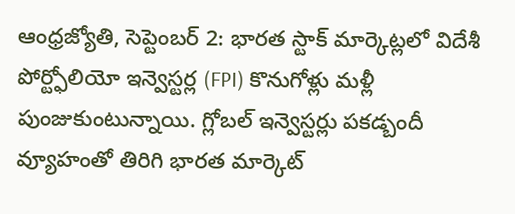ఆంధ్రజ్యోతి, సెప్టెంబర్ 2: భారత స్టాక్ మార్కెట్లలో విదేశీ పోర్ట్ఫోలియో ఇన్వెస్టర్ల (FPI) కొనుగోళ్లు మళ్లీ పుంజుకుంటున్నాయి. గ్లోబల్ ఇన్వెస్టర్లు పకడ్బందీ వ్యూహంతో తిరిగి భారత మార్కెట్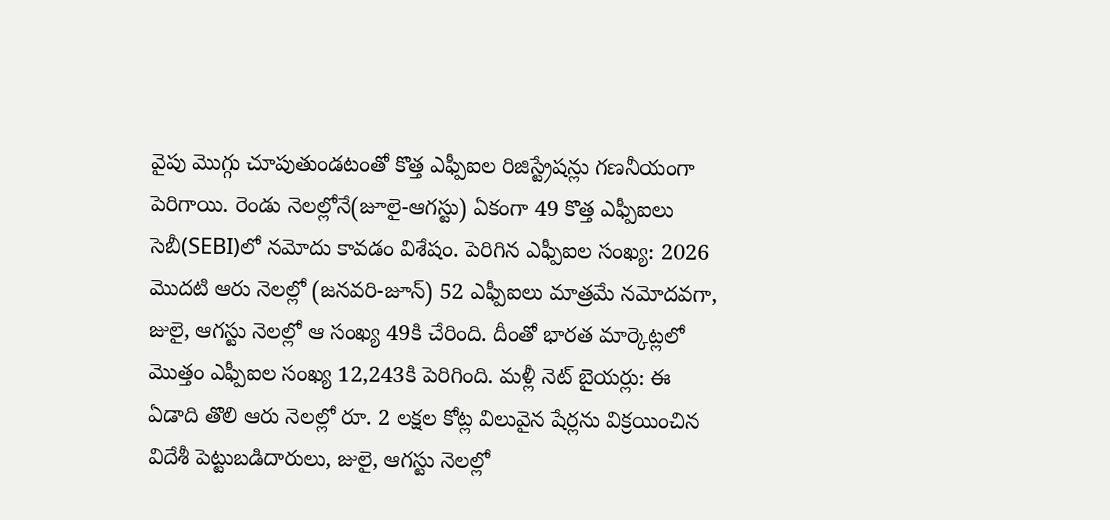వైపు మొగ్గు చూపుతుండటంతో కొత్త ఎఫ్పీఐల రిజిస్ట్రేషన్లు గణనీయంగా పెరిగాయి. రెండు నెలల్లోనే(జూలై-ఆగస్టు) ఏకంగా 49 కొత్త ఎఫ్పీఐలు సెబీ(SEBI)లో నమోదు కావడం విశేషం. పెరిగిన ఎఫ్పీఐల సంఖ్య: 2026 మొదటి ఆరు నెలల్లో (జనవరి-జూన్) 52 ఎఫ్పీఐలు మాత్రమే నమోదవగా, జులై, ఆగస్టు నెలల్లో ఆ సంఖ్య 49కి చేరింది. దీంతో భారత మార్కెట్లలో మొత్తం ఎఫ్పీఐల సంఖ్య 12,243కి పెరిగింది. మళ్లీ నెట్ బైయర్లు: ఈ ఏడాది తొలి ఆరు నెలల్లో రూ. 2 లక్షల కోట్ల విలువైన షేర్లను విక్రయించిన విదేశీ పెట్టుబడిదారులు, జులై, ఆగస్టు నెలల్లో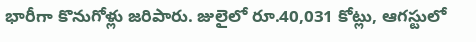భారీగా కొనుగోళ్లు జరిపారు. జులైలో రూ.40,031 కోట్లు, ఆగస్టులో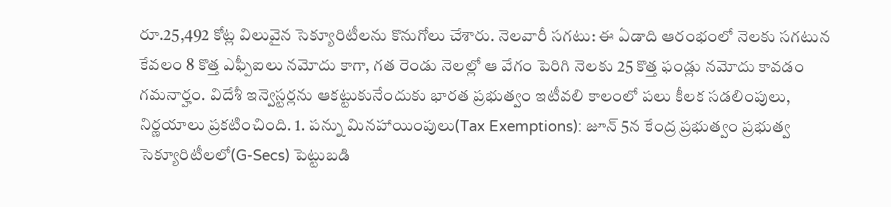రూ.25,492 కోట్ల విలువైన సెక్యూరిటీలను కొనుగోలు చేశారు. నెలవారీ సగటు: ఈ ఏడాది ఆరంభంలో నెలకు సగటున కేవలం 8 కొత్త ఎఫ్పీఐలు నమోదు కాగా, గత రెండు నెలల్లో ఆ వేగం పెరిగి నెలకు 25 కొత్త ఫండ్లు నమోదు కావడం గమనార్హం. విదేశీ ఇన్వెస్టర్లను ఆకట్టుకునేందుకు భారత ప్రభుత్వం ఇటీవలి కాలంలో పలు కీలక సడలింపులు, నిర్ణయాలు ప్రకటించింది. 1. పన్ను మినహాయింపులు(Tax Exemptions): జూన్ 5న కేంద్ర ప్రభుత్వం ప్రభుత్వ సెక్యూరిటీలలో(G-Secs) పెట్టుబడి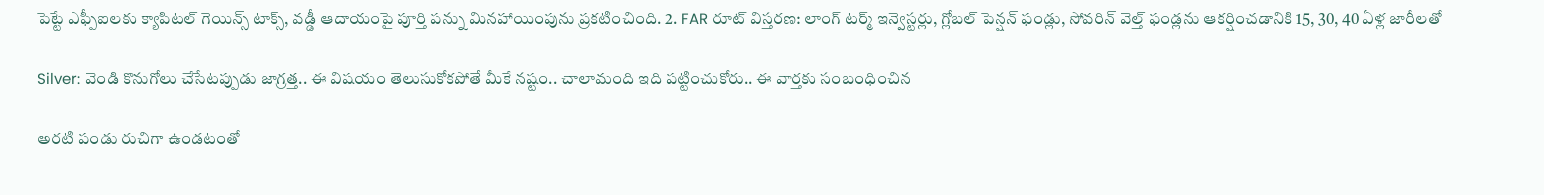పెట్టే ఎఫ్పీఐలకు క్యాపిటల్ గెయిన్స్ టాక్స్, వడ్డీ ఆదాయంపై పూర్తి పన్ను మినహాయింపును ప్రకటించింది. 2. FAR రూట్ విస్తరణ: లాంగ్ టర్మ్ ఇన్వెస్టర్లు, గ్లోబల్ పెన్షన్ ఫండ్లు, సోవరిన్ వెల్త్ ఫండ్లను ఆకర్షించడానికి 15, 30, 40 ఏళ్ల జారీలతో

Silver: వెండి కొనుగోలు చేసేటప్పుడు జాగ్రత్త.. ఈ విషయం తెలుసుకోకపోతే మీకే నష్టం.. చాలామంది ఇది పట్టించుకోరు.. ఈ వార్తకు సంబంధించిన

అరటి పండు రుచిగా ఉండటంతో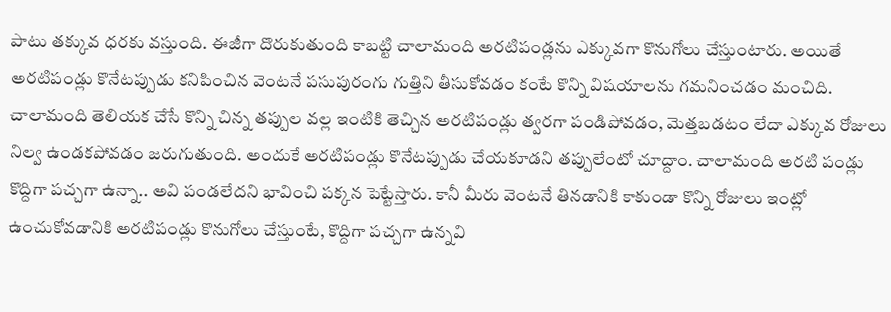పాటు తక్కువ ధరకు వస్తుంది. ఈజీగా దొరుకుతుంది కాబట్టి చాలామంది అరటిపండ్లను ఎక్కువగా కొనుగోలు చేస్తుంటారు. అయితే అరటిపండ్లు కొనేటప్పుడు కనిపించిన వెంటనే పసుపురంగు గుత్తిని తీసుకోవడం కంటే కొన్ని విషయాలను గమనించడం మంచిది. చాలామంది తెలియక చేసే కొన్ని చిన్న తప్పుల వల్ల ఇంటికి తెచ్చిన అరటిపండ్లు త్వరగా పండిపోవడం, మెత్తబడటం లేదా ఎక్కువ రోజులు నిల్వ ఉండకపోవడం జరుగుతుంది. అందుకే అరటిపండ్లు కొనేటప్పుడు చేయకూడని తప్పులేంటో చూద్దాం. చాలామంది అరటి పండ్లు కొద్దిగా పచ్చగా ఉన్నా.. అవి పండలేదని భావించి పక్కన పెట్టేస్తారు. కానీ మీరు వెంటనే తినడానికి కాకుండా కొన్ని రోజులు ఇంట్లో ఉంచుకోవడానికి అరటిపండ్లు కొనుగోలు చేస్తుంటే, కొద్దిగా పచ్చగా ఉన్నవి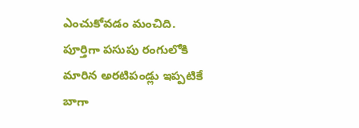ఎంచుకోవడం మంచిది. పూర్తిగా పసుపు రంగులోకి మారిన అరటిపండ్లు ఇప్పటికే బాగా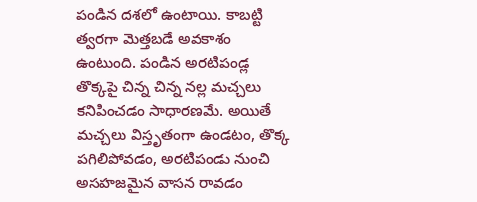పండిన దశలో ఉంటాయి. కాబట్టి త్వరగా మెత్తబడే అవకాశం ఉంటుంది. పండిన అరటిపండ్ల తొక్కపై చిన్న చిన్న నల్ల మచ్చలు కనిపించడం సాధారణమే. అయితే మచ్చలు విస్తృతంగా ఉండటం, తొక్క పగిలిపోవడం, అరటిపండు నుంచి అసహజమైన వాసన రావడం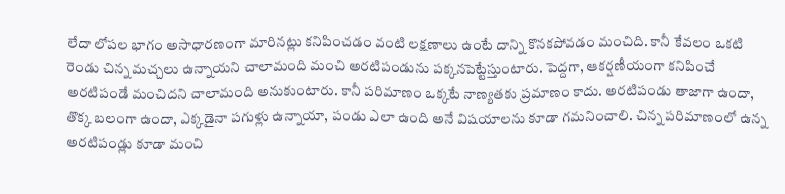లేదా లోపల భాగం అసాధారణంగా మారినట్లు కనిపించడం వంటి లక్షణాలు ఉంటే దాన్ని కొనకపోవడం మంచిది. కానీ కేవలం ఒకటి రెండు చిన్న మచ్చలు ఉన్నాయని చాలామంది మంచి అరటిపండును పక్కనపెట్టేస్తుంటారు. పెద్దగా, ఆకర్షణీయంగా కనిపించే అరటిపండే మంచిదని చాలామంది అనుకుంటారు. కానీ పరిమాణం ఒక్కటే నాణ్యతకు ప్రమాణం కాదు. అరటిపండు తాజాగా ఉందా, తొక్క బలంగా ఉందా, ఎక్కడైనా పగుళ్లు ఉన్నాయా, పండు ఎలా ఉంది అనే విషయాలను కూడా గమనించాలి. చిన్న పరిమాణంలో ఉన్న అరటిపండ్లు కూడా మంచి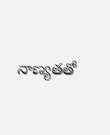నాణ్యతతో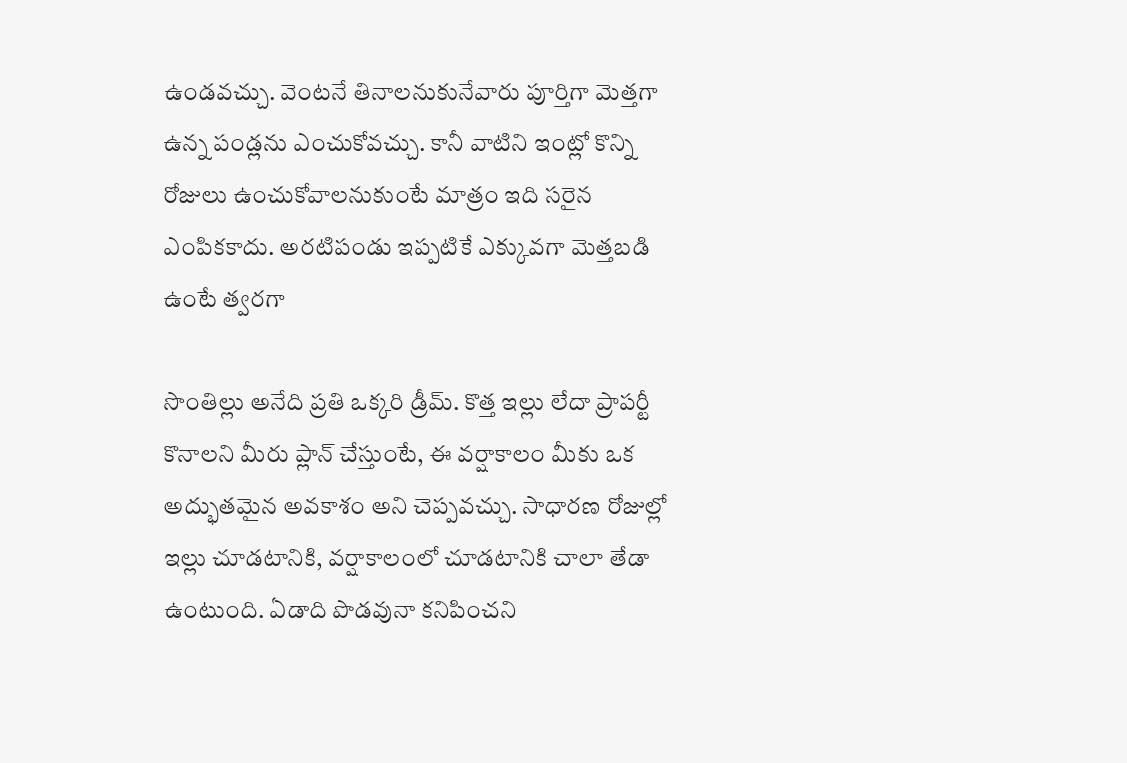ఉండవచ్చు. వెంటనే తినాలనుకునేవారు పూర్తిగా మెత్తగా ఉన్న పండ్లను ఎంచుకోవచ్చు. కానీ వాటిని ఇంట్లో కొన్ని రోజులు ఉంచుకోవాలనుకుంటే మాత్రం ఇది సరైన ఎంపికకాదు. అరటిపండు ఇప్పటికే ఎక్కువగా మెత్తబడి ఉంటే త్వరగా

సొంతిల్లు అనేది ప్రతి ఒక్కరి డ్రీమ్. కొత్త ఇల్లు లేదా ప్రాపర్టీ కొనాలని మీరు ప్లాన్ చేస్తుంటే, ఈ వర్షాకాలం మీకు ఒక అద్భుతమైన అవకాశం అని చెప్పవచ్చు. సాధారణ రోజుల్లో ఇల్లు చూడటానికి, వర్షాకాలంలో చూడటానికి చాలా తేడా ఉంటుంది. ఏడాది పొడవునా కనిపించని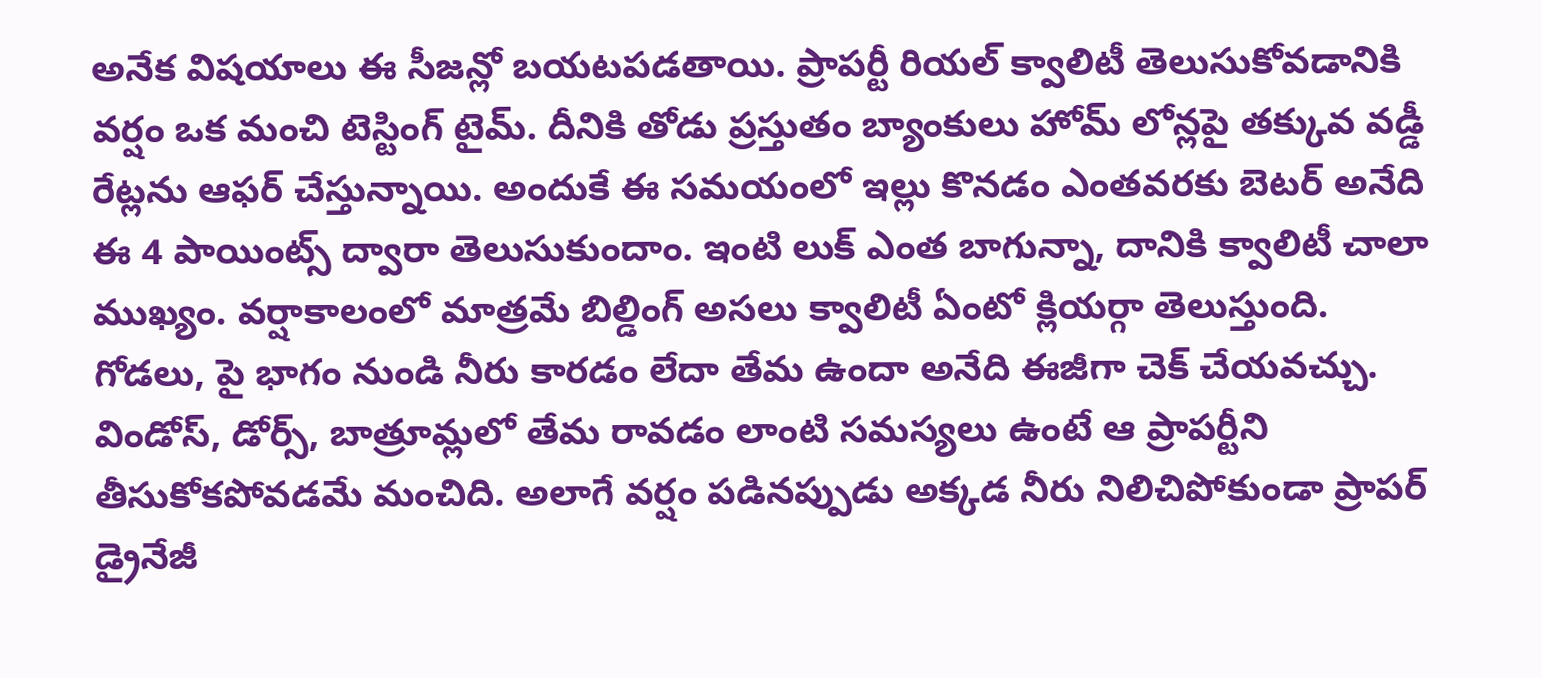అనేక విషయాలు ఈ సీజన్లో బయటపడతాయి. ప్రాపర్టీ రియల్ క్వాలిటీ తెలుసుకోవడానికి వర్షం ఒక మంచి టెస్టింగ్ టైమ్. దీనికి తోడు ప్రస్తుతం బ్యాంకులు హోమ్ లోన్లపై తక్కువ వడ్డీ రేట్లను ఆఫర్ చేస్తున్నాయి. అందుకే ఈ సమయంలో ఇల్లు కొనడం ఎంతవరకు బెటర్ అనేది ఈ 4 పాయింట్స్ ద్వారా తెలుసుకుందాం. ఇంటి లుక్ ఎంత బాగున్నా, దానికి క్వాలిటీ చాలా ముఖ్యం. వర్షాకాలంలో మాత్రమే బిల్డింగ్ అసలు క్వాలిటీ ఏంటో క్లియర్గా తెలుస్తుంది. గోడలు, పై భాగం నుండి నీరు కారడం లేదా తేమ ఉందా అనేది ఈజీగా చెక్ చేయవచ్చు. విండోస్, డోర్స్, బాత్రూమ్లలో తేమ రావడం లాంటి సమస్యలు ఉంటే ఆ ప్రాపర్టీని తీసుకోకపోవడమే మంచిది. అలాగే వర్షం పడినప్పుడు అక్కడ నీరు నిలిచిపోకుండా ప్రాపర్ డ్రైనేజీ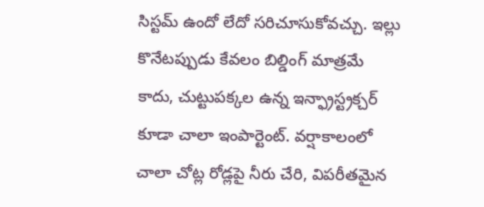సిస్టమ్ ఉందో లేదో సరిచూసుకోవచ్చు. ఇల్లు కొనేటప్పుడు కేవలం బిల్డింగ్ మాత్రమే కాదు, చుట్టుపక్కల ఉన్న ఇన్ఫ్రాస్ట్రక్చర్ కూడా చాలా ఇంపార్టెంట్. వర్షాకాలంలో చాలా చోట్ల రోడ్లపై నీరు చేరి, విపరీతమైన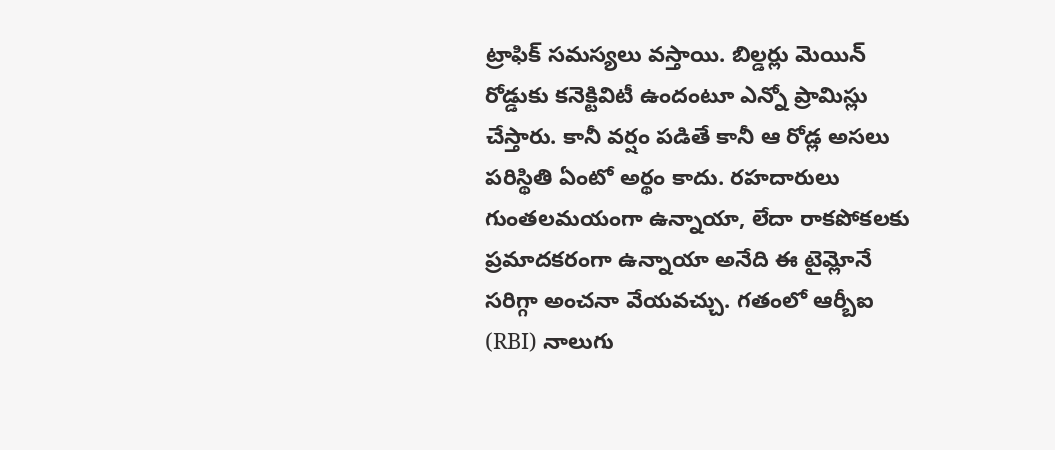ట్రాఫిక్ సమస్యలు వస్తాయి. బిల్డర్లు మెయిన్ రోడ్డుకు కనెక్టివిటీ ఉందంటూ ఎన్నో ప్రామిస్లు చేస్తారు. కానీ వర్షం పడితే కానీ ఆ రోడ్ల అసలు పరిస్థితి ఏంటో అర్థం కాదు. రహదారులు గుంతలమయంగా ఉన్నాయా, లేదా రాకపోకలకు ప్రమాదకరంగా ఉన్నాయా అనేది ఈ టైమ్లోనే సరిగ్గా అంచనా వేయవచ్చు. గతంలో ఆర్బీఐ (RBI) నాలుగు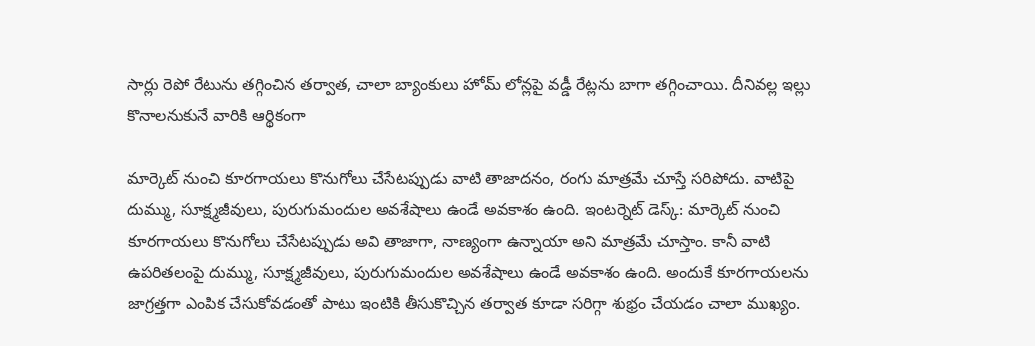సార్లు రెపో రేటును తగ్గించిన తర్వాత, చాలా బ్యాంకులు హోమ్ లోన్లపై వడ్డీ రేట్లను బాగా తగ్గించాయి. దీనివల్ల ఇల్లు కొనాలనుకునే వారికి ఆర్థికంగా

మార్కెట్ నుంచి కూరగాయలు కొనుగోలు చేసేటప్పుడు వాటి తాజాదనం, రంగు మాత్రమే చూస్తే సరిపోదు. వాటిపై దుమ్ము, సూక్ష్మజీవులు, పురుగుమందుల అవశేషాలు ఉండే అవకాశం ఉంది. ఇంటర్నెట్ డెస్క్: మార్కెట్ నుంచి కూరగాయలు కొనుగోలు చేసేటప్పుడు అవి తాజాగా, నాణ్యంగా ఉన్నాయా అని మాత్రమే చూస్తాం. కానీ వాటి ఉపరితలంపై దుమ్ము, సూక్ష్మజీవులు, పురుగుమందుల అవశేషాలు ఉండే అవకాశం ఉంది. అందుకే కూరగాయలను జాగ్రత్తగా ఎంపిక చేసుకోవడంతో పాటు ఇంటికి తీసుకొచ్చిన తర్వాత కూడా సరిగ్గా శుభ్రం చేయడం చాలా ముఖ్యం.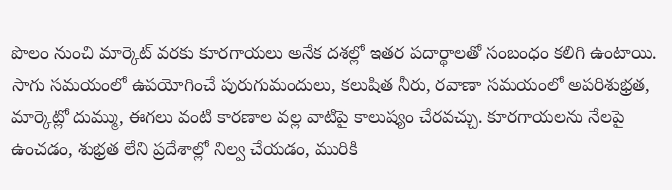పొలం నుంచి మార్కెట్ వరకు కూరగాయలు అనేక దశల్లో ఇతర పదార్థాలతో సంబంధం కలిగి ఉంటాయి. సాగు సమయంలో ఉపయోగించే పురుగుమందులు, కలుషిత నీరు, రవాణా సమయంలో అపరిశుభ్రత, మార్కెట్లో దుమ్ము, ఈగలు వంటి కారణాల వల్ల వాటిపై కాలుష్యం చేరవచ్చు. కూరగాయలను నేలపై ఉంచడం, శుభ్రత లేని ప్రదేశాల్లో నిల్వ చేయడం, మురికి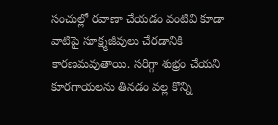సంచుల్లో రవాణా చేయడం వంటివి కూడా వాటిపై సూక్ష్మజీవులు చేరడానికి కారణమవుతాయి. సరిగ్గా శుభ్రం చేయని కూరగాయలను తినడం వల్ల కొన్ని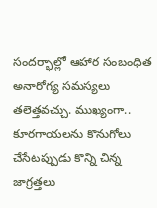సందర్భాల్లో ఆహార సంబంధిత అనారోగ్య సమస్యలు తలెత్తవచ్చు. ముఖ్యంగా.. కూరగాయలను కొనుగోలు చేసేటప్పుడు కొన్ని చిన్న జాగ్రత్తలు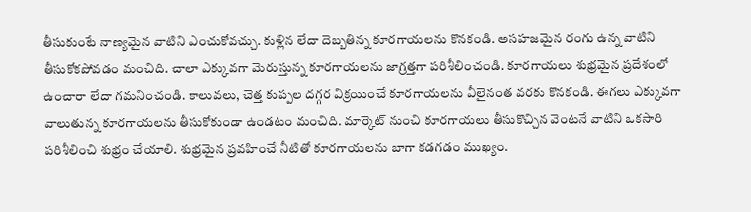తీసుకుంటే నాణ్యమైన వాటిని ఎంచుకోవచ్చు. కుళ్లిన లేదా దెబ్బతిన్న కూరగాయలను కొనకండి. అసహజమైన రంగు ఉన్న వాటిని తీసుకోకపోవడం మంచిది. చాలా ఎక్కువగా మెరుస్తున్న కూరగాయలను జాగ్రత్తగా పరిశీలించండి. కూరగాయలు శుభ్రమైన ప్రదేశంలో ఉంచారా లేదా గమనించండి. కాలువలు, చెత్త కుప్పల దగ్గర విక్రయించే కూరగాయలను వీలైనంత వరకు కొనకండి. ఈగలు ఎక్కువగా వాలుతున్న కూరగాయలను తీసుకోకుండా ఉండటం మంచిది. మార్కెట్ నుంచి కూరగాయలు తీసుకొచ్చిన వెంటనే వాటిని ఒకసారి పరిశీలించి శుభ్రం చేయాలి. శుభ్రమైన ప్రవహించే నీటితో కూరగాయలను బాగా కడగడం ముఖ్యం.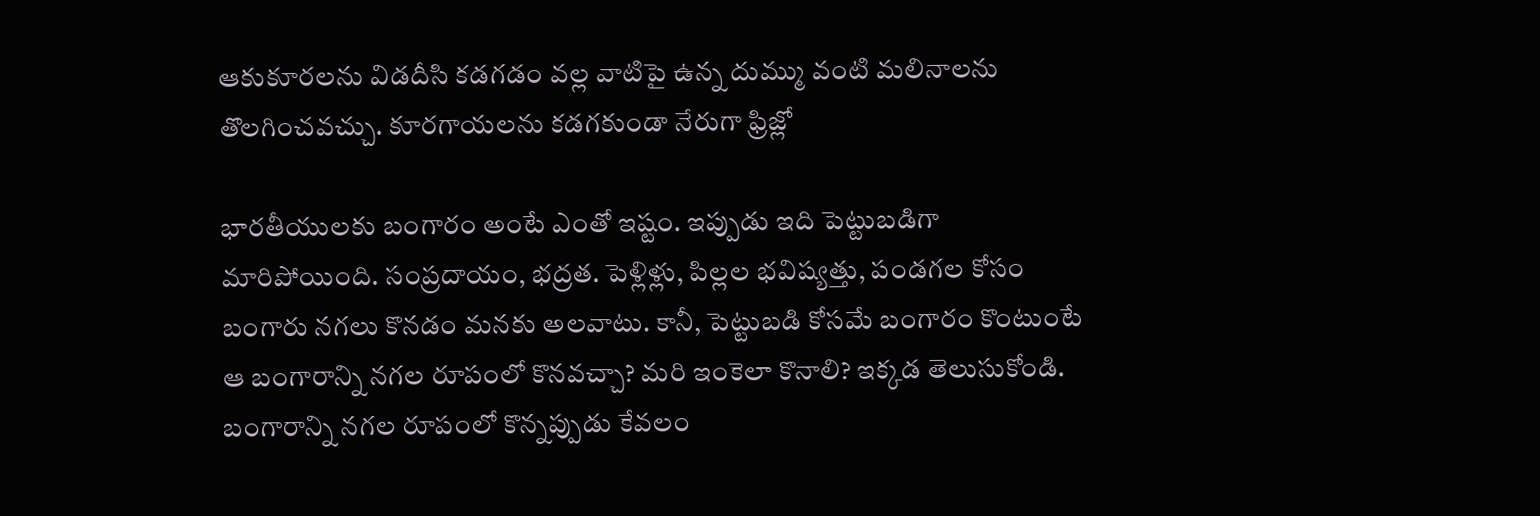ఆకుకూరలను విడదీసి కడగడం వల్ల వాటిపై ఉన్న దుమ్ము వంటి మలినాలను తొలగించవచ్చు. కూరగాయలను కడగకుండా నేరుగా ఫ్రిజ్లో

భారతీయులకు బంగారం అంటే ఎంతో ఇష్టం. ఇప్పుడు ఇది పెట్టుబడిగా మారిపోయింది. సంప్రదాయం, భద్రత. పెళ్లిళ్లు, పిల్లల భవిష్యత్తు, పండగల కోసం బంగారు నగలు కొనడం మనకు అలవాటు. కానీ, పెట్టుబడి కోసమే బంగారం కొంటుంటే ఆ బంగారాన్ని నగల రూపంలో కొనవచ్చా? మరి ఇంకెలా కొనాలి? ఇక్కడ తెలుసుకోండి. బంగారాన్ని నగల రూపంలో కొన్నప్పుడు కేవలం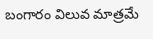బంగారం విలువ మాత్రమే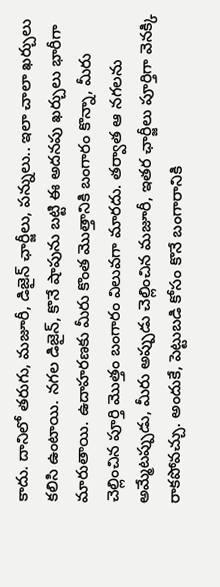కాదు. దానిలో తరుగు, మజూరీ, డిజైన్ ఛార్జీలు, పన్నులు.. ఇలా చాలా ఖర్చులు కలిసి ఉంటాయి. నగల డిజైన్, కొనే షాపును బట్టి ఈ అదనపు ఖర్చులు భారీగా మారుతాయి. ఉదాహరణకు మీరు కొంత మొత్తానికి బంగారం కొన్నా, మీరు చెల్లించిన పూర్తి మొత్తం బంగారం విలువగా మారదు. తర్వాత ఆ నగలను అమ్మేటప్పుడు, మీరు అప్పుడు చెల్లించిన మజూరీ, ఇతర ఛార్జీలు పూర్తిగా వెనక్కి రాకపోవచ్చు. అందుకే, పెట్టుబడి కోసం కొనే బంగారానికి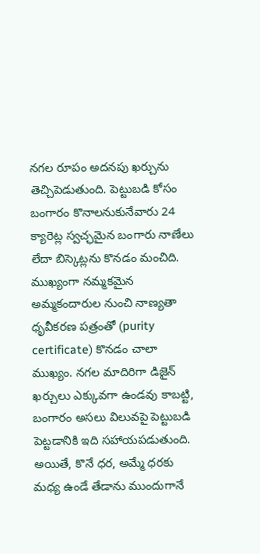నగల రూపం అదనపు ఖర్చును తెచ్చిపెడుతుంది. పెట్టుబడి కోసం బంగారం కొనాలనుకునేవారు 24 క్యారెట్ల స్వచ్ఛమైన బంగారు నాణేలు లేదా బిస్కెట్లను కొనడం మంచిది. ముఖ్యంగా నమ్మకమైన అమ్మకందారుల నుంచి నాణ్యతా ధృవీకరణ పత్రంతో (purity certificate) కొనడం చాలా ముఖ్యం. నగల మాదిరిగా డిజైన్ ఖర్చులు ఎక్కువగా ఉండవు కాబట్టి, బంగారం అసలు విలువపై పెట్టుబడి పెట్టడానికి ఇది సహాయపడుతుంది. అయితే, కొనే ధర, అమ్మే ధరకు మధ్య ఉండే తేడాను ముందుగానే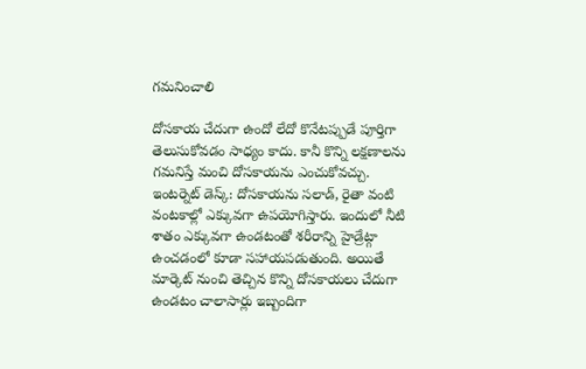గమనించాలి

దోసకాయ చేదుగా ఉందో లేదో కొనేటప్పుడే పూర్తిగా తెలుసుకోవడం సాధ్యం కాదు. కానీ కొన్ని లక్షణాలను గమనిస్తే మంచి దోసకాయను ఎంచుకోవచ్చు. ఇంటర్నెట్ డెస్క్: దోసకాయను సలాడ్, రైతా వంటి వంటకాల్లో ఎక్కువగా ఉపయోగిస్తారు. ఇందులో నీటి శాతం ఎక్కువగా ఉండటంతో శరీరాన్ని హైడ్రేట్గా ఉంచడంలో కూడా సహాయపడుతుంది. అయితే మార్కెట్ నుంచి తెచ్చిన కొన్ని దోసకాయలు చేదుగా ఉండటం చాలాసార్లు ఇబ్బందిగా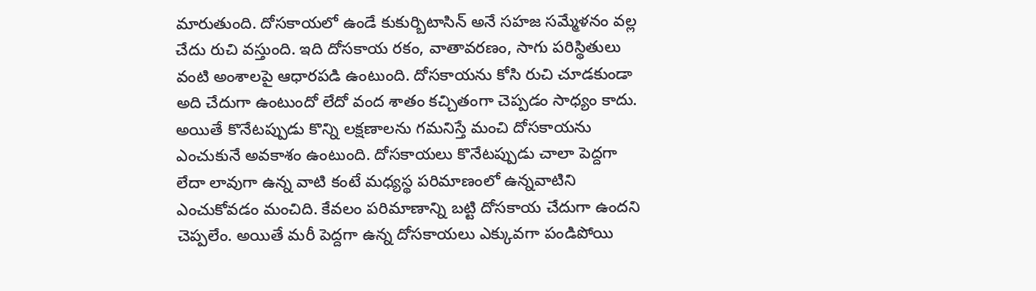మారుతుంది. దోసకాయలో ఉండే కుకుర్బిటాసిన్ అనే సహజ సమ్మేళనం వల్ల చేదు రుచి వస్తుంది. ఇది దోసకాయ రకం, వాతావరణం, సాగు పరిస్థితులు వంటి అంశాలపై ఆధారపడి ఉంటుంది. దోసకాయను కోసి రుచి చూడకుండా అది చేదుగా ఉంటుందో లేదో వంద శాతం కచ్చితంగా చెప్పడం సాధ్యం కాదు. అయితే కొనేటప్పుడు కొన్ని లక్షణాలను గమనిస్తే మంచి దోసకాయను ఎంచుకునే అవకాశం ఉంటుంది. దోసకాయలు కొనేటప్పుడు చాలా పెద్దగా లేదా లావుగా ఉన్న వాటి కంటే మధ్యస్థ పరిమాణంలో ఉన్నవాటిని ఎంచుకోవడం మంచిది. కేవలం పరిమాణాన్ని బట్టి దోసకాయ చేదుగా ఉందని చెప్పలేం. అయితే మరీ పెద్దగా ఉన్న దోసకాయలు ఎక్కువగా పండిపోయి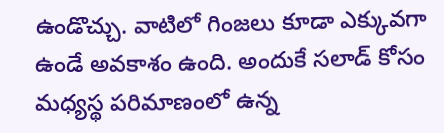ఉండొచ్చు. వాటిలో గింజలు కూడా ఎక్కువగా ఉండే అవకాశం ఉంది. అందుకే సలాడ్ కోసం మధ్యస్థ పరిమాణంలో ఉన్న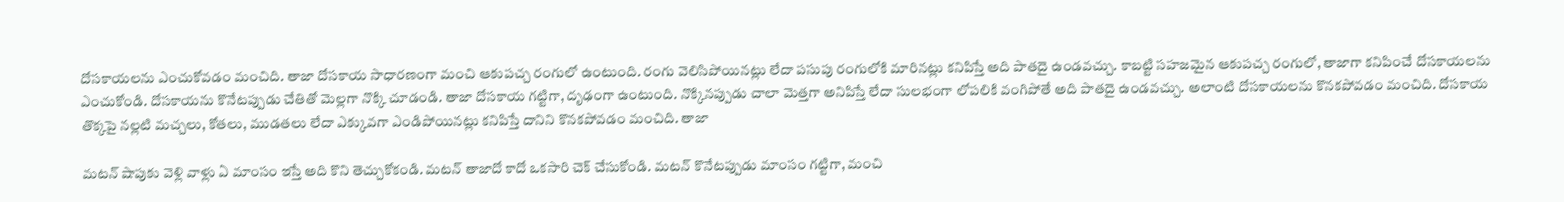దోసకాయలను ఎంచుకోవడం మంచిది. తాజా దోసకాయ సాధారణంగా మంచి ఆకుపచ్చ రంగులో ఉంటుంది. రంగు వెలిసిపోయినట్లు లేదా పసుపు రంగులోకి మారినట్లు కనిపిస్తే అది పాతదై ఉండవచ్చు. కాబట్టి సహజమైన ఆకుపచ్చ రంగులో, తాజాగా కనిపించే దోసకాయలను ఎంచుకోండి. దోసకాయను కొనేటప్పుడు చేతితో మెల్లగా నొక్కి చూడండి. తాజా దోసకాయ గట్టిగా, దృఢంగా ఉంటుంది. నొక్కినప్పుడు చాలా మెత్తగా అనిపిస్తే లేదా సులభంగా లోపలికి వంగిపోతే అది పాతదై ఉండవచ్చు. అలాంటి దోసకాయలను కొనకపోవడం మంచిది. దోసకాయ తొక్కపై నల్లటి మచ్చలు, కోతలు, ముడతలు లేదా ఎక్కువగా ఎండిపోయినట్లు కనిపిస్తే దానిని కొనకపోవడం మంచిది. తాజా

మటన్ షాపుకు వెళ్లి వాళ్లు ఏ మాంసం ఇస్తే అది కొని తెచ్చుకోకండి. మటన్ తాజాదో కాదో ఒకసారి చెక్ చేసుకోండి. మటన్ కొనేటప్పుడు మాంసం గట్టిగా, మంచి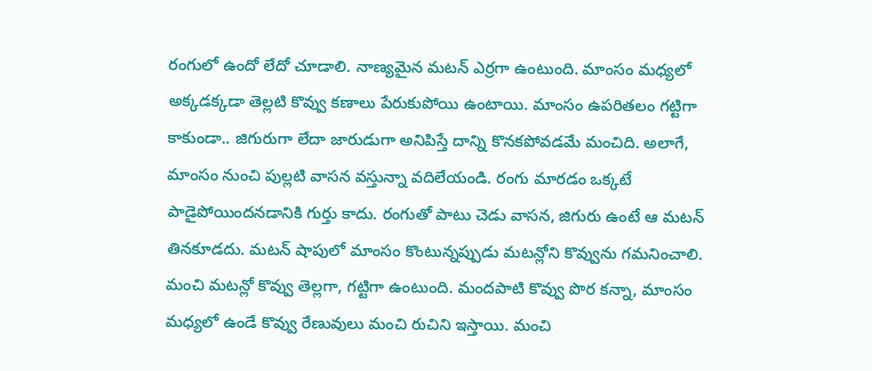రంగులో ఉందో లేదో చూడాలి. నాణ్యమైన మటన్ ఎర్రగా ఉంటుంది. మాంసం మధ్యలో అక్కడక్కడా తెల్లటి కొవ్వు కణాలు పేరుకుపోయి ఉంటాయి. మాంసం ఉపరితలం గట్టిగా కాకుండా.. జిగురుగా లేదా జారుడుగా అనిపిస్తే దాన్ని కొనకపోవడమే మంచిది. అలాగే, మాంసం నుంచి పుల్లటి వాసన వస్తున్నా వదిలేయండి. రంగు మారడం ఒక్కటే పాడైపోయిందనడానికి గుర్తు కాదు. రంగుతో పాటు చెడు వాసన, జిగురు ఉంటే ఆ మటన్ తినకూడదు. మటన్ షాపులో మాంసం కొంటున్నప్పుడు మటన్లోని కొవ్వును గమనించాలి. మంచి మటన్లో కొవ్వు తెల్లగా, గట్టిగా ఉంటుంది. మందపాటి కొవ్వు పొర కన్నా, మాంసం మధ్యలో ఉండే కొవ్వు రేణువులు మంచి రుచిని ఇస్తాయి. మంచి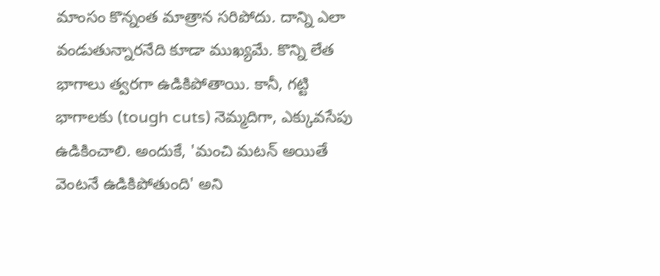మాంసం కొన్నంత మాత్రాన సరిపోదు. దాన్ని ఎలా వండుతున్నారనేది కూడా ముఖ్యమే. కొన్ని లేత భాగాలు త్వరగా ఉడికిపోతాయి. కానీ, గట్టి భాగాలకు (tough cuts) నెమ్మదిగా, ఎక్కువసేపు ఉడికించాలి. అందుకే, 'మంచి మటన్ అయితే వెంటనే ఉడికిపోతుంది' అని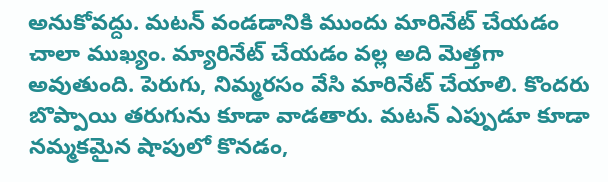అనుకోవద్దు. మటన్ వండడానికి ముందు మారినేట్ చేయడం చాలా ముఖ్యం. మ్యారినేట్ చేయడం వల్ల అది మెత్తగా అవుతుంది. పెరుగు, నిమ్మరసం వేసి మారినేట్ చేయాలి. కొందరు బొప్పాయి తరుగును కూడా వాడతారు. మటన్ ఎప్పుడూ కూడా నమ్మకమైన షాపులో కొనడం,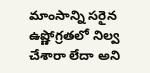మాంసాన్ని సరైన ఉష్ణోగ్రతలో నిల్వ చేశారా లేదా అని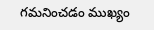గమనించడం ముఖ్యం